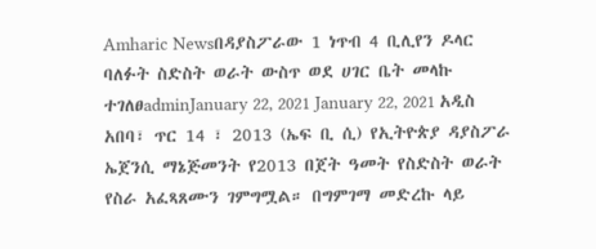Amharic Newsበዳያስፖራው 1 ነጥብ 4 ቢሊየን ዶላር ባለፉት ስድስት ወራት ውስጥ ወደ ሀገር ቤት መላኩ ተገለፀadminJanuary 22, 2021 January 22, 2021 አዲስ አበባ፣ ጥር 14 ፣ 2013 (ኤፍ ቢ ሲ) የኢትዮጵያ ዳያስፖራ ኤጀንሲ ማኔጅመንት የ2013 በጀት ዓመት የስድስት ወራት የስራ አፈጻጸሙን ገምግሟል። በግምገማ መድረኩ ላይ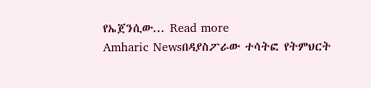የኤጀንሲው... Read more
Amharic Newsበዳያስፖራው ተሳትፎ የትምህርት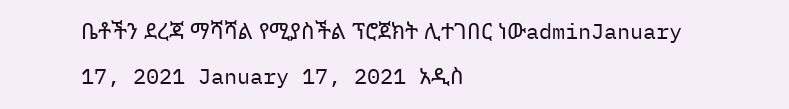ቤቶችን ደረጃ ማሻሻል የሚያስችል ፕሮጀክት ሊተገበር ነውadminJanuary 17, 2021 January 17, 2021 አዲስ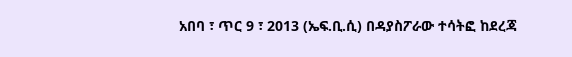አበባ ፣ ጥር 9 ፣ 2013 (ኤፍ.ቢ.ሲ) በዳያስፖራው ተሳትፎ ከደረጃ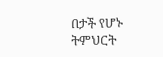በታች የሆኑ ትምህርት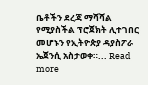ቤቶችን ደረጃ ማሻሻል የሚያስችል ፕሮጀክት ሊተገበር መሆኑን የኢትዮጵያ ዳያስፖራ ኤጀንሲ አስታወቀ።... Read more